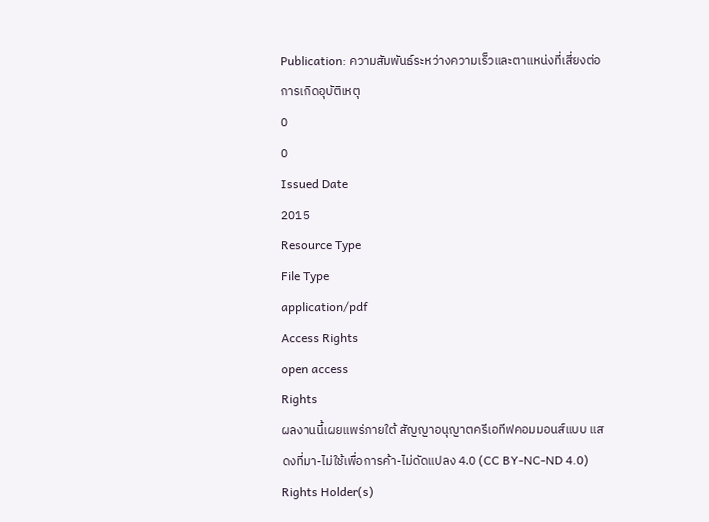Publication: ความสัมพันธ์ระหว่างความเร็วและตาแหน่งที่เสี่ยงต่อการเกิดอุบัติเหตุ
0
0
Issued Date
2015
Resource Type
File Type
application/pdf
Access Rights
open access
Rights
ผลงานนี้เผยแพร่ภายใต้ สัญญาอนุญาตครีเอทีฟคอมมอนส์แบบ แสดงที่มา-ไม่ใช้เพื่อการค้า-ไม่ดัดแปลง 4.0 (CC BY-NC-ND 4.0)
Rights Holder(s)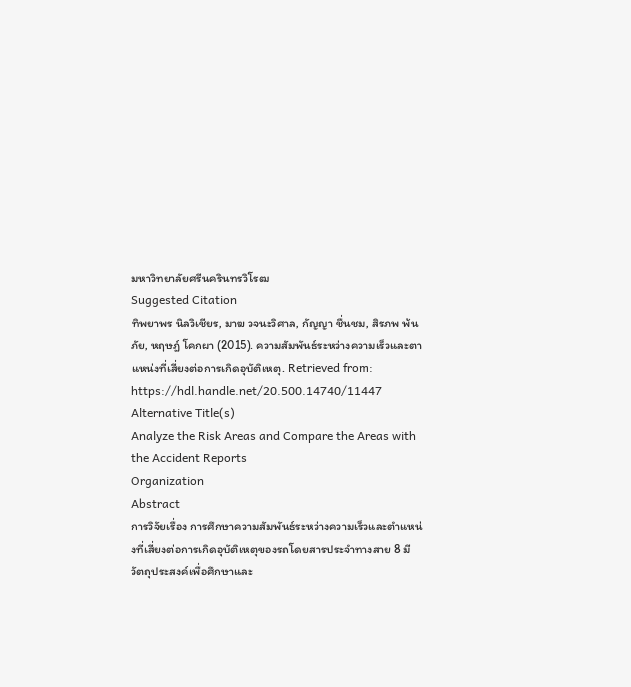มหาวิทยาลัยศรีนครินทรวิโรฒ
Suggested Citation
ทิพยาพร นิลวิเชียร, มาฆ วจนะวิศาล, กัญญา ชื่นชม, สิรภพ พ้นภัย, หฤษฎ์ โคกผา (2015). ความสัมพันธ์ระหว่างความเร็วและตาแหน่งที่เสี่ยงต่อการเกิดอุบัติเหตุ. Retrieved from: https://hdl.handle.net/20.500.14740/11447
Alternative Title(s)
Analyze the Risk Areas and Compare the Areas with the Accident Reports
Organization
Abstract
การวิจัยเรื่อง การศึกษาความสัมพันธ์ระหว่างความเร็วและตำแหน่งที่เสี่ยงต่อการเกิดอุบัติเหตุของรถโดยสารประจำทางสาย 8 มีวัตถุประสงค์เพื่อศึกษาและ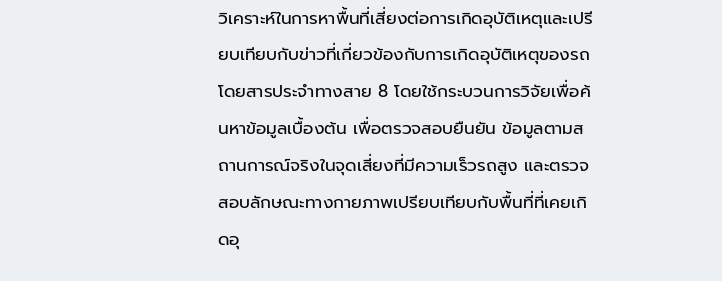วิเคราะห์ในการหาพื้นที่เสี่ยงต่อการเกิดอุบัติเหตุและเปรียบเทียบกับข่าวที่เกี่ยวข้องกับการเกิดอุบัติเหตุของรถโดยสารประจำทางสาย 8 โดยใช้กระบวนการวิจัยเพื่อค้นหาข้อมูลเบื้องต้น เพื่อตรวจสอบยืนยัน ข้อมูลตามสถานการณ์จริงในจุดเสี่ยงที่มีความเร็วรถสูง และตรวจสอบลักษณะทางกายภาพเปรียบเทียบกับพื้นที่ที่เคยเกิดอุ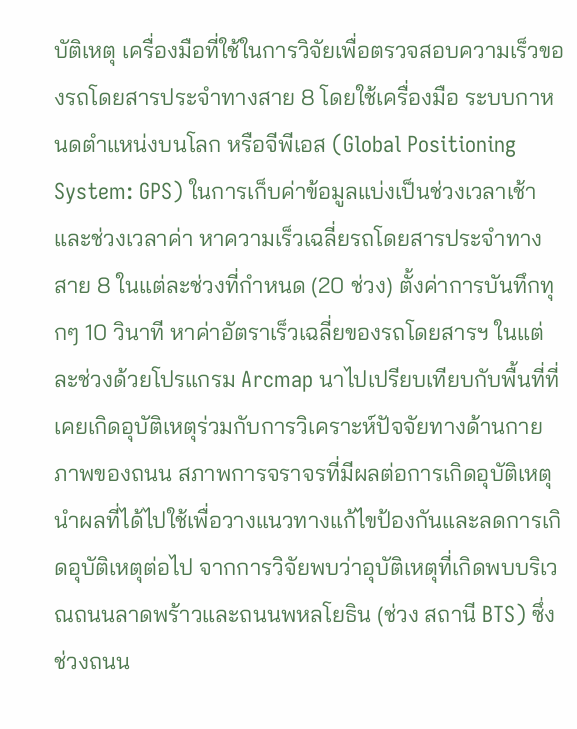บัติเหตุ เครื่องมือที่ใช้ในการวิจัยเพื่อตรวจสอบความเร็วของรถโดยสารประจำทางสาย 8 โดยใช้เครื่องมือ ระบบกาหนดตำแหน่งบนโลก หรือจีพีเอส (Global Positioning System: GPS) ในการเก็บค่าข้อมูลแบ่งเป็นช่วงเวลาเช้าและช่วงเวลาค่า หาความเร็วเฉลี่ยรถโดยสารประจำทางสาย 8 ในแต่ละช่วงที่กำหนด (20 ช่วง) ตั้งค่าการบันทึกทุกๆ 10 วินาที หาค่าอัตราเร็วเฉลี่ยของรถโดยสารฯ ในแต่ละช่วงด้วยโปรแกรม Arcmap นาไปเปรียบเทียบกับพื้นที่ที่เคยเกิดอุบัติเหตุร่วมกับการวิเคราะห์ปัจจัยทางด้านกายภาพของถนน สภาพการจราจรที่มีผลต่อการเกิดอุบัติเหตุ นำผลที่ได้ไปใช้เพื่อวางแนวทางแก้ไขป้องกันและลดการเกิดอุบัติเหตุต่อไป จากการวิจัยพบว่าอุบัติเหตุที่เกิดพบบริเวณถนนลาดพร้าวและถนนพหลโยธิน (ช่วง สถานี BTS) ซึ่งช่วงถนน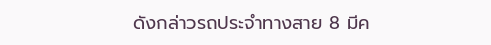ดังกล่าวรถประจำทางสาย 8 มีค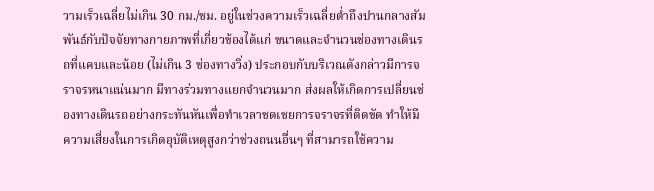วามเร็วเฉลี่ยไม่เกิน 30 กม./ชม. อยู่ในช่วงความเร็วเฉลี่ยต่ำถึงปานกลางสัมพันธ์กับปัจจัยทางกายภาพที่เกี่ยวข้องได้แก่ ขนาดและจำนวนช่องทางเดินรถที่แคบและน้อย (ไม่เกิน 3 ช่องทางวิ่ง) ประกอบกับบริเวณดังกล่าวมีการจราจรหนาแน่นมาก มีทางร่วมทางแยกจำนวนมาก ส่งผลให้เกิดการเปลี่ยนช่องทางเดินรถอย่างกระทันหันเพื่อทำเวลาชดเชยการจราจรที่ติดขัด ทำให้มีความเสี่ยงในการเกิดอุบัติเหตุสูงกว่าช่วงถนนอื่นๆ ที่สามารถใช้ความ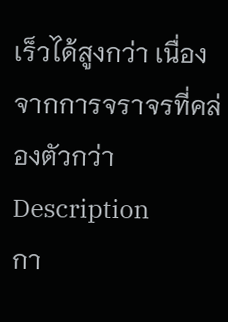เร็วได้สูงกว่า เนื่องจากการจราจรที่คล่องตัวกว่า
Description
กา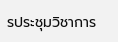รประชุมวิชาการ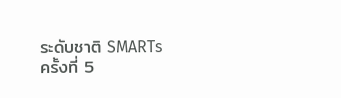ระดับชาติ SMARTs ครั้งที่ 5